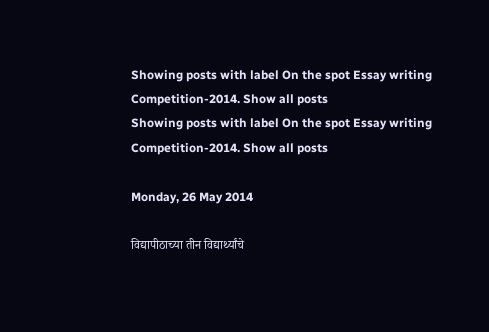Showing posts with label On the spot Essay writing Competition-2014. Show all posts
Showing posts with label On the spot Essay writing Competition-2014. Show all posts

Monday, 26 May 2014

विद्यापीठाच्या तीन विद्यार्थ्यांचे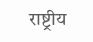राष्ट्रीय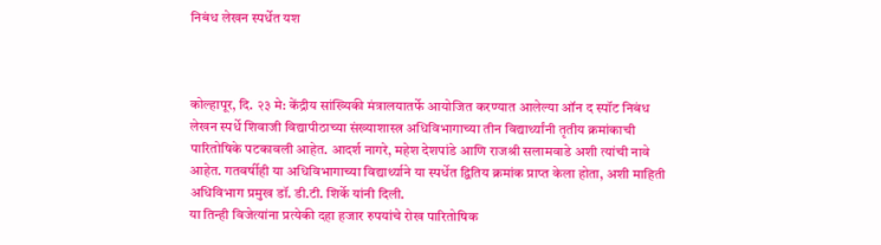निबंध लेखन स्पर्धेत यश



कोल्हापूर, दि. २३ मे: केंद्रीय सांख्यिकी मंत्रालयातर्फे आयोजित करण्यात आलेल्या ऑन द स्पॉट निबंध लेखन स्पर्धे शिवाजी विद्यापीठाच्या संख्याशास्त्र अधिविभागाच्या तीन विद्यार्थ्यांनी तृतीय क्रमांकाची पारितोषिके पटकावली आहेत. आदर्श नागरे, महेश देशपांडे आणि राजश्री सलामवाडे अशी त्यांची नावे आहेत. गतवर्षीही या अधिविभागाच्या विद्यार्थ्याने या स्पर्धेत द्वितिय क्रमांक प्राप्त केला होता, अशी माहिती अधिविभाग प्रमुख डॉ. डी.टी. शिर्के यांनी दिली.
या तिन्ही विजेत्यांना प्रत्येकी दहा हजार रुपयांचे रोख पारितोषिक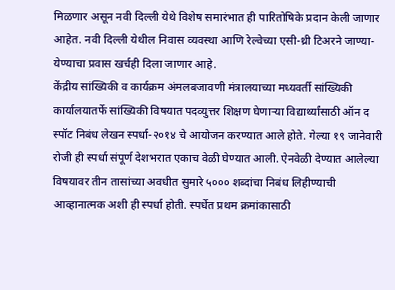मिळणार असून नवी दिल्ली येथे विशेष समारंभात ही पारितोषिके प्रदान केली जाणार आहेत. नवी दिल्ली येथील निवास व्यवस्था आणि रेल्वेच्या एसी-थ्री टिअरने जाण्या-येण्याचा प्रवास खर्चही दिला जाणार आहे.
केंद्रीय सांख्यिकी व कार्यक्रम अंमलबजावणी मंत्रालयाच्या मध्यवर्ती सांख्यिकी कार्यालयातर्फे सांख्यिकी विषयात पदव्युत्तर शिक्षण घेणाऱ्या विद्यार्थ्यांसाठी ऑन द स्पॉट निबंध लेखन स्पर्धा-२०१४ चे आयोजन करण्यात आले होते. गेल्या १९ जानेवारी रोजी ही स्पर्धा संपूर्ण देशभरात एकाच वेळी घेण्यात आली. ऐनवेळी देण्यात आलेल्या विषयावर तीन तासांच्या अवधीत सुमारे ५००० शब्दांचा निबंध लिहीण्याची आव्हानात्मक अशी ही स्पर्धा होती. स्पर्धेत प्रथम क्रमांकासाठी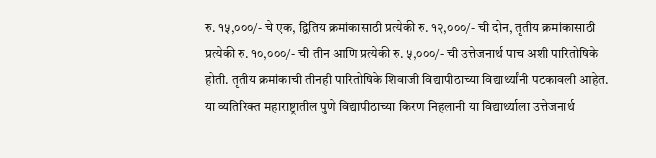रु. १५,०००/- चे एक, द्वितिय क्रमांकासाठी प्रत्येकी रु. १२,०००/- ची दोन, तृतीय क्रमांकासाठी प्रत्येकी रु. १०,०००/- ची तीन आणि प्रत्येकी रु. ५,०००/- ची उत्तेजनार्थ पाच अशी पारितोषिके होती. तृतीय क्रमांकाची तीनही पारितोषिके शिवाजी विद्यापीठाच्या विद्यार्थ्यांनी पटकावली आहेत. या व्यतिरिक्त महाराष्ट्रातील पुणे विद्यापीठाच्या किरण निहलानी या विद्यार्थ्याला उत्तेजनार्थ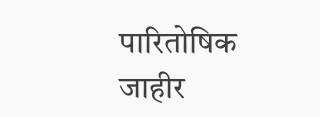पारितोषिक जाहीर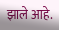झाले आहे.